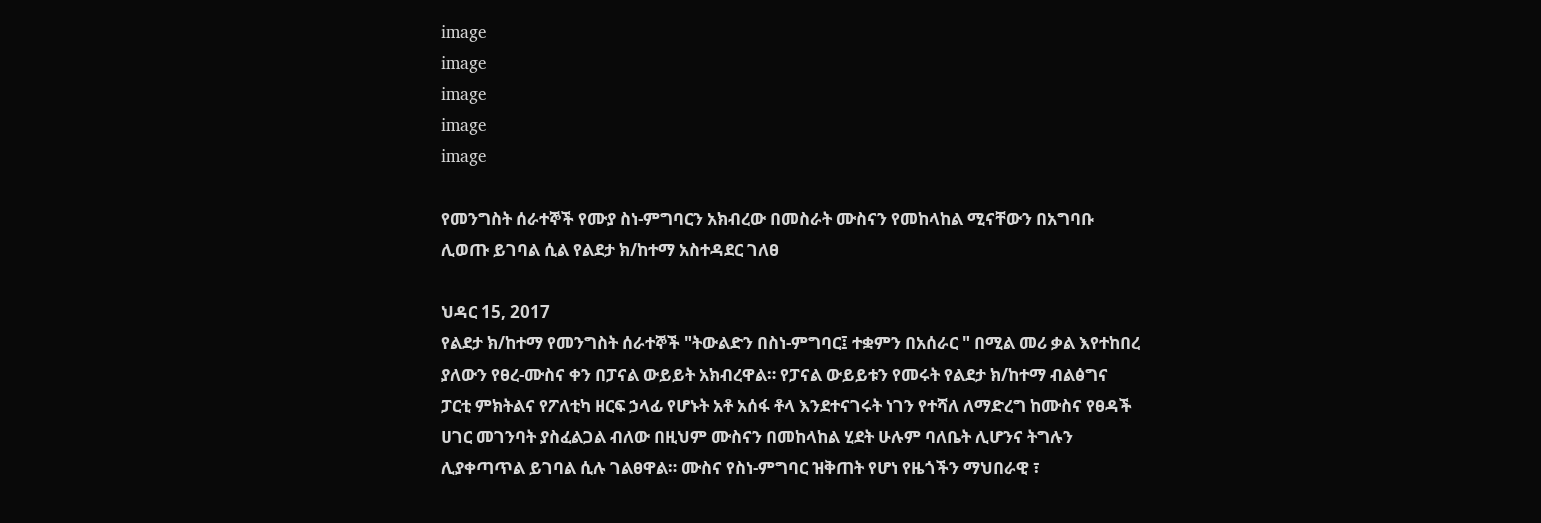image
image
image
image
image

የመንግስት ሰራተኞች የሙያ ስነ-ምግባርን አክብረው በመስራት ሙስናን የመከላከል ሚናቸውን በአግባቡ ሊወጡ ይገባል ሲል የልደታ ክ/ከተማ አስተዳደር ገለፀ

ህዳር 15, 2017
የልደታ ክ/ከተማ የመንግስት ሰራተኞች "ትውልድን በስነ-ምግባር፤ ተቋምን በአሰራር " በሚል መሪ ቃል እየተከበረ ያለውን የፀረ-ሙስና ቀን በፓናል ውይይት አክብረዋል። የፓናል ውይይቱን የመሩት የልደታ ክ/ከተማ ብልፅግና ፓርቲ ምክትልና የፖለቲካ ዘርፍ ኃላፊ የሆኑት አቶ አሰፋ ቶላ እንደተናገሩት ነገን የተሻለ ለማድረግ ከሙስና የፀዳች ሀገር መገንባት ያስፈልጋል ብለው በዚህም ሙስናን በመከላከል ሂደት ሁሉም ባለቤት ሊሆንና ትግሉን ሊያቀጣጥል ይገባል ሲሉ ገልፀዋል። ሙስና የስነ-ምግባር ዝቅጠት የሆነ የዜጎችን ማህበራዊ ፣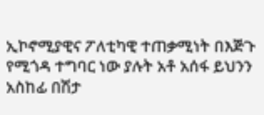ኢኮኖሚያዊና ፖለቲካዊ ተጠቃሚነት በእጅጉ የሚጎዳ ተግባር ነው ያሉት አቶ አሰፋ ይህንን አስከፊ በሽታ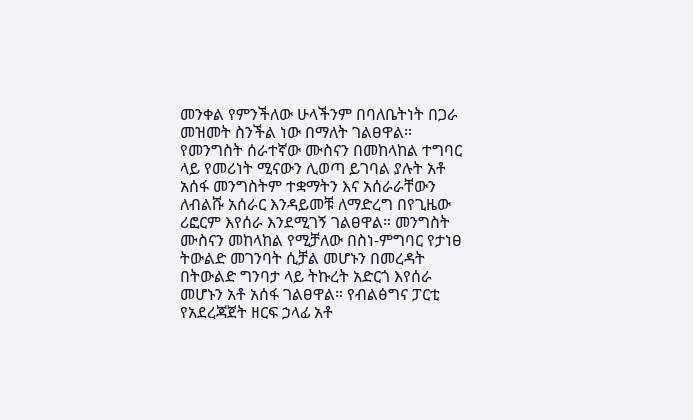መንቀል የምንችለው ሁላችንም በባለቤትነት በጋራ መዝመት ስንችል ነው በማለት ገልፀዋል። የመንግስት ሰራተኛው ሙስናን በመከላከል ተግባር ላይ የመሪነት ሚናውን ሊወጣ ይገባል ያሉት አቶ አሰፋ መንግስትም ተቋማትን እና አሰራራቸውን ለብልሹ አሰራር እንዳይመቹ ለማድረግ በየጊዜው ሪፎርም እየሰራ እንደሚገኝ ገልፀዋል። መንግስት ሙስናን መከላከል የሚቻለው በስነ-ምግባር የታነፀ ትውልድ መገንባት ሲቻል መሆኑን በመረዳት በትውልድ ግንባታ ላይ ትኩረት አድርጎ እየሰራ መሆኑን አቶ አሰፋ ገልፀዋል። የብልፅግና ፓርቲ የአደረጃጀት ዘርፍ ኃላፊ አቶ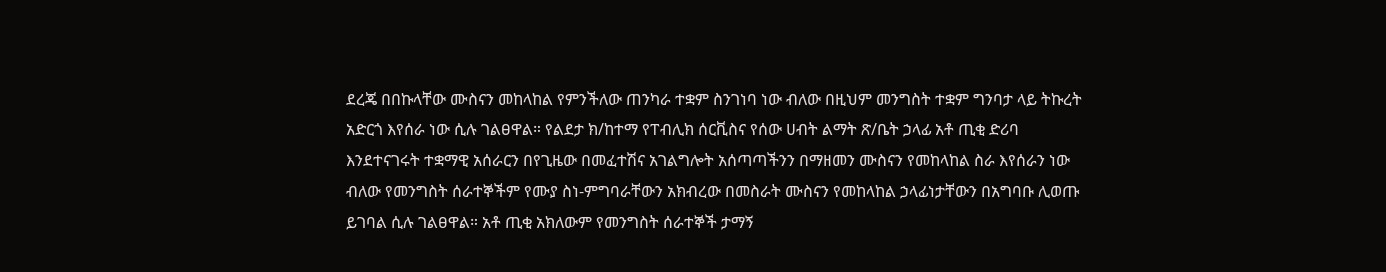ደረጄ በበኩላቸው ሙስናን መከላከል የምንችለው ጠንካራ ተቋም ስንገነባ ነው ብለው በዚህም መንግስት ተቋም ግንባታ ላይ ትኩረት አድርጎ እየሰራ ነው ሲሉ ገልፀዋል። የልደታ ክ/ከተማ የፐብሊክ ሰርቪስና የሰው ሀብት ልማት ጽ/ቤት ኃላፊ አቶ ጢቂ ድሪባ እንደተናገሩት ተቋማዊ አሰራርን በየጊዜው በመፈተሽና አገልግሎት አሰጣጣችንን በማዘመን ሙስናን የመከላከል ስራ እየሰራን ነው ብለው የመንግስት ሰራተኞችም የሙያ ስነ-ምግባራቸውን አክብረው በመስራት ሙስናን የመከላከል ኃላፊነታቸውን በአግባቡ ሊወጡ ይገባል ሲሉ ገልፀዋል። አቶ ጢቂ አክለውም የመንግስት ሰራተኞች ታማኝ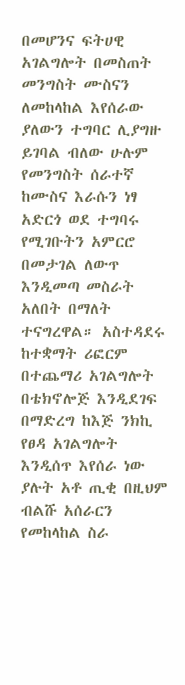በመሆንና ፍትሀዊ አገልግሎት በመስጠት መንግስት ሙስናን ለመከላከል እየሰራው ያለውን ተግባር ሊያግዙ ይገባል ብለው ሁሉም የመንግስት ሰራተኛ ከሙስና እራሱን ነፃ አድርጎ ወደ ተግባሩ የሚገቡትን አምርሮ በመታገል ለውጥ እንዲመጣ መስራት አለበት በማለት ተናግረዋል። አስተዳደሩ ከተቋማት ሪፎርም በተጨማሪ አገልግሎት በቴክኖሎጅ እንዲደገፍ በማድረግ ከእጅ ንክኪ የፀዳ አገልግሎት እንዲሰጥ እየሰራ ነው ያሉት አቶ ጢቂ በዚህም ብልሹ አሰራርን የመከላከል ስራ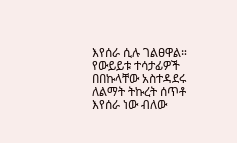እየሰራ ሲሉ ገልፀዋል። የውይይቱ ተሳታፊዎች በበኩላቸው አስተዳደሩ ለልማት ትኩረት ሰጥቶ እየሰራ ነው ብለው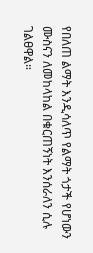የበለጠ ልማት እንዲሳለጥ የልማት ጎታች የሆነውን ሙስናን ለመከላከል በቁርጠኝነት እንሰራለን ሲሉ ገልፀዋል።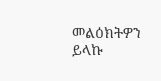መልዕክትዎን ይላኩ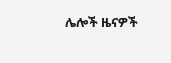ሌሎች ዜናዎች